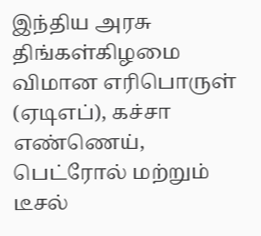இந்திய அரசு திங்கள்கிழமை விமான எரிபொருள் (ஏடிஎப்), கச்சா எண்ணெய், பெட்ரோல் மற்றும் டீசல்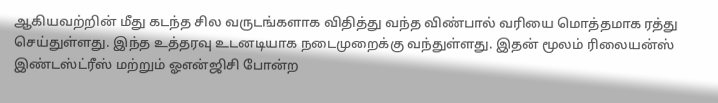ஆகியவற்றின் மீது கடந்த சில வருடங்களாக விதித்து வந்த விண்பால் வரியை மொத்தமாக ரத்து செய்துள்ளது. இந்த உத்தரவு உடனடியாக நடைமுறைக்கு வந்துள்ளது. இதன் மூலம் ரிலையன்ஸ் இண்டஸ்ட்ரீஸ் மற்றும் ஓஎன்ஜிசி போன்ற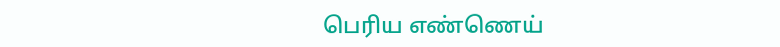பெரிய எண்ணெய்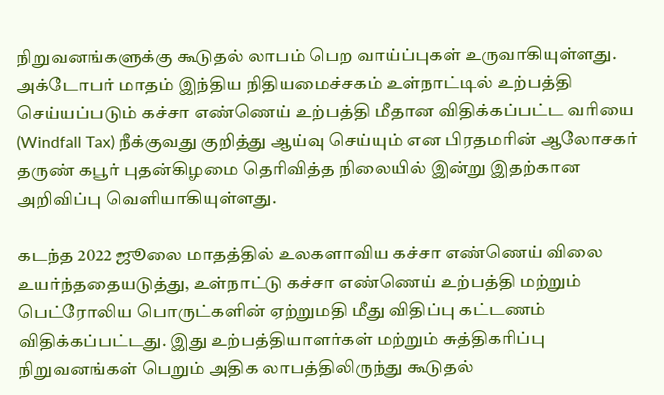நிறுவனங்களுக்கு கூடுதல் லாபம் பெற வாய்ப்புகள் உருவாகியுள்ளது.
அக்டோபர் மாதம் இந்திய நிதியமைச்சகம் உள்நாட்டில் உற்பத்தி செய்யப்படும் கச்சா எண்ணெய் உற்பத்தி மீதான விதிக்கப்பட்ட வரியை (Windfall Tax) நீக்குவது குறித்து ஆய்வு செய்யும் என பிரதமரின் ஆலோசகர் தருண் கபூர் புதன்கிழமை தெரிவித்த நிலையில் இன்று இதற்கான அறிவிப்பு வெளியாகியுள்ளது.

கடந்த 2022 ஜூலை மாதத்தில் உலகளாவிய கச்சா எண்ணெய் விலை உயர்ந்ததையடுத்து, உள்நாட்டு கச்சா எண்ணெய் உற்பத்தி மற்றும் பெட்ரோலிய பொருட்களின் ஏற்றுமதி மீது விதிப்பு கட்டணம் விதிக்கப்பட்டது. இது உற்பத்தியாளர்கள் மற்றும் சுத்திகரிப்பு நிறுவனங்கள் பெறும் அதிக லாபத்திலிருந்து கூடுதல்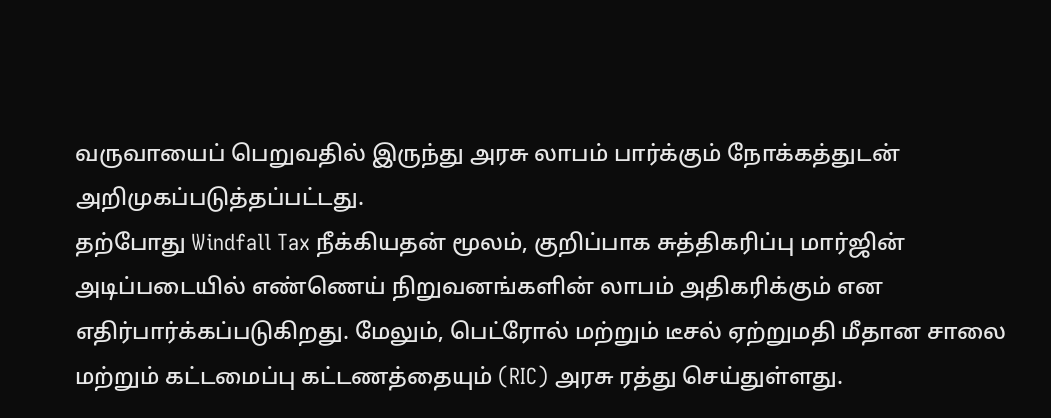வருவாயைப் பெறுவதில் இருந்து அரசு லாபம் பார்க்கும் நோக்கத்துடன் அறிமுகப்படுத்தப்பட்டது.
தற்போது Windfall Tax நீக்கியதன் மூலம், குறிப்பாக சுத்திகரிப்பு மார்ஜின் அடிப்படையில் எண்ணெய் நிறுவனங்களின் லாபம் அதிகரிக்கும் என எதிர்பார்க்கப்படுகிறது. மேலும், பெட்ரோல் மற்றும் டீசல் ஏற்றுமதி மீதான சாலை மற்றும் கட்டமைப்பு கட்டணத்தையும் (RIC) அரசு ரத்து செய்துள்ளது.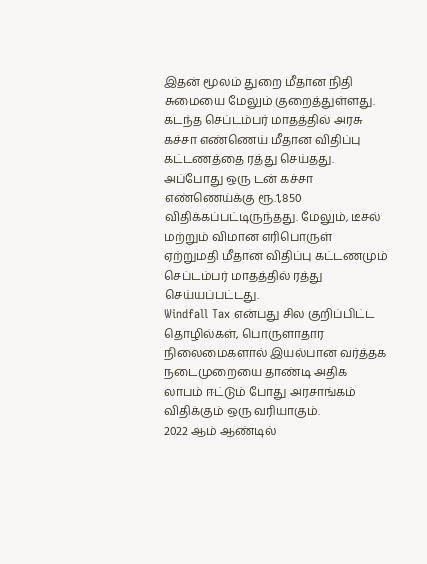இதன் மூலம் துறை மீதான நிதி சுமையை மேலும் குறைத்துள்ளது.
கடந்த செப்டம்பர் மாதத்தில் அரசு கச்சா எண்ணெய் மீதான விதிப்பு கட்டணத்தை ரத்து செய்தது. அப்போது ஒரு டன் கச்சா எண்ணெய்க்கு ரூ.1,850 விதிக்கப்பட்டிருந்தது. மேலும், டீசல் மற்றும் விமான எரிபொருள் ஏற்றுமதி மீதான விதிப்பு கட்டணமும் செப்டம்பர் மாதத்தில் ரத்து செய்யப்பட்டது.
Windfall Tax என்பது சில குறிப்பிட்ட தொழில்கள், பொருளாதார நிலைமைகளால் இயல்பான வர்த்தக நடைமுறையை தாண்டி அதிக லாபம் ஈட்டும் போது அரசாங்கம் விதிக்கும் ஒரு வரியாகும்.
2022 ஆம் ஆண்டில்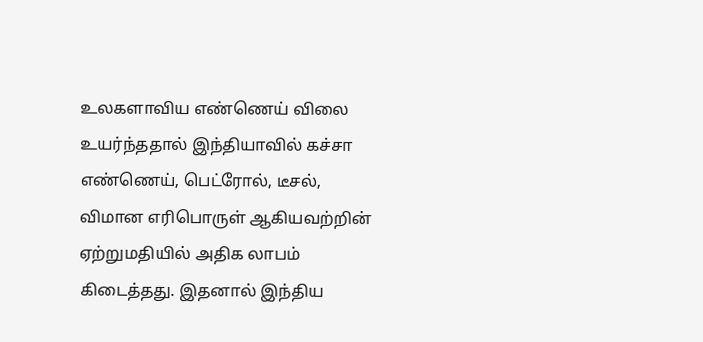உலகளாவிய எண்ணெய் விலை உயர்ந்ததால் இந்தியாவில் கச்சா எண்ணெய், பெட்ரோல், டீசல், விமான எரிபொருள் ஆகியவற்றின் ஏற்றுமதியில் அதிக லாபம் கிடைத்தது. இதனால் இந்திய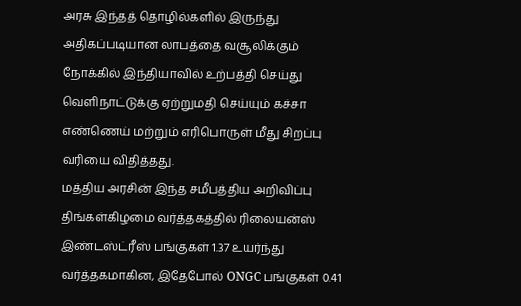அரசு இந்தத் தொழில்களில் இருந்து அதிகப்படியான லாபத்தை வசூலிக்கும் நோக்கில் இந்தியாவில் உற்பத்தி செய்து வெளிநாட்டுக்கு ஏற்றுமதி செய்யும் கச்சா எண்ணெய் மற்றும் எரிபொருள் மீது சிறப்பு வரியை விதித்தது.
மத்திய அரசின் இந்த சமீபத்திய அறிவிப்பு திங்கள்கிழமை வர்த்தகத்தில் ரிலையன்ஸ் இண்டஸ்ட்ரீஸ் பங்குகள் 1.37 உயர்ந்து வர்த்தகமாகின, இதேபோல் ONGC பங்குகள் 0.41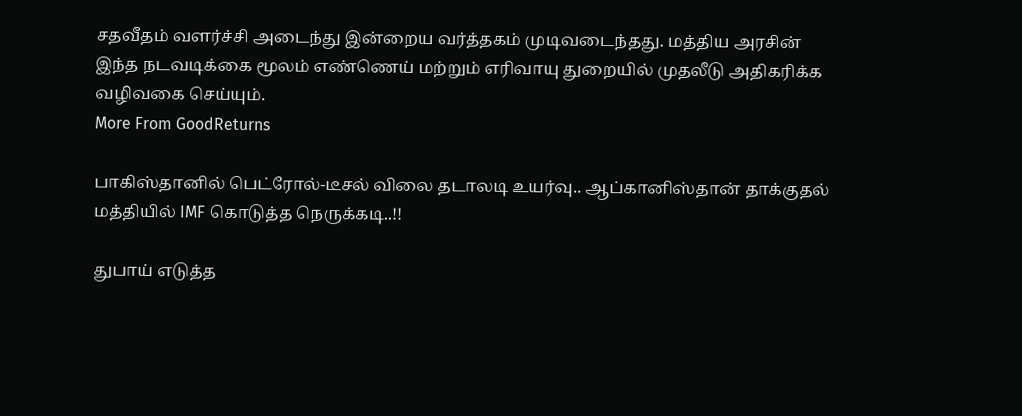சதவீதம் வளர்ச்சி அடைந்து இன்றைய வர்த்தகம் முடிவடைந்தது. மத்திய அரசின் இந்த நடவடிக்கை மூலம் எண்ணெய் மற்றும் எரிவாயு துறையில் முதலீடு அதிகரிக்க வழிவகை செய்யும்.
More From GoodReturns

பாகிஸ்தானில் பெட்ரோல்-டீசல் விலை தடாலடி உயர்வு.. ஆப்கானிஸ்தான் தாக்குதல் மத்தியில் IMF கொடுத்த நெருக்கடி..!!

துபாய் எடுத்த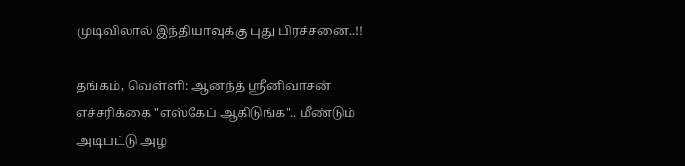முடிவிலால் இந்தியாவுக்கு புது பிரச்சனை..!!

தங்கம், வெள்ளி: ஆனந்த் ஸ்ரீனிவாசன் எச்சரிக்கை "எஸ்கேப் ஆகிடுங்க".. மீண்டும் அடிபட்டு அழ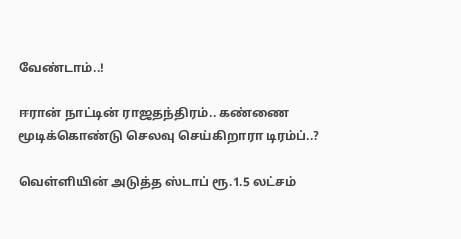வேண்டாம்..!

ஈரான் நாட்டின் ராஜதந்திரம்.. கண்ணை மூடிக்கொண்டு செலவு செய்கிறாரா டிரம்ப்..?

வெள்ளியின் அடுத்த ஸ்டாப் ரூ.1.5 லட்சம்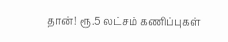தான்! ரூ.5 லட்சம் கணிப்புகள்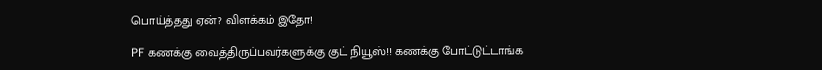பொய்த்தது ஏன்? விளக்கம் இதோ!

PF கணக்கு வைத்திருப்பவர்களுக்கு குட் நியூஸ்!! கணக்கு போட்டுட்டாங்க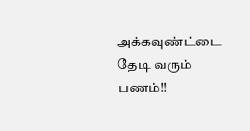அக்கவுண்ட்டை தேடி வரும் பணம்!!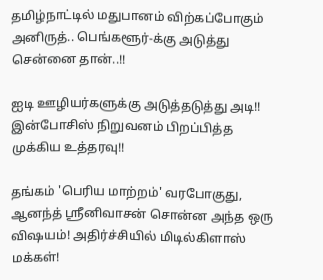தமிழ்நாட்டில் மதுபானம் விற்கப்போகும் அனிருத்.. பெங்களூர்-க்கு அடுத்து சென்னை தான்..!!

ஐடி ஊழியர்களுக்கு அடுத்தடுத்து அடி!! இன்போசிஸ் நிறுவனம் பிறப்பித்த முக்கிய உத்தரவு!!

தங்கம் 'பெரிய மாற்றம்' வரபோகுது, ஆனந்த் ஸ்ரீனிவாசன் சொன்ன அந்த ஒரு விஷயம்! அதிர்ச்சியில் மிடில்கிளாஸ் மக்கள்!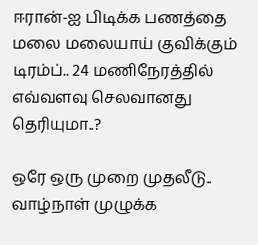ஈரான்-ஐ பிடிக்க பணத்தை மலை மலையாய் குவிக்கும் டிரம்ப்.. 24 மணிநேரத்தில் எவ்வளவு செலவானது தெரியுமா..?

ஒரே ஒரு முறை முதலீடு.. வாழ்நாள் முழுக்க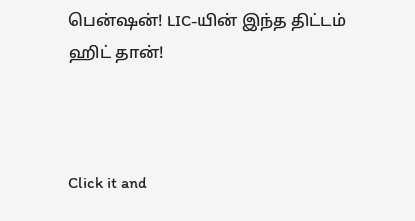பென்ஷன்! LIC-யின் இந்த திட்டம் ஹிட் தான்!



Click it and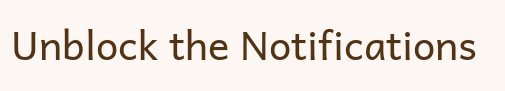Unblock the Notifications